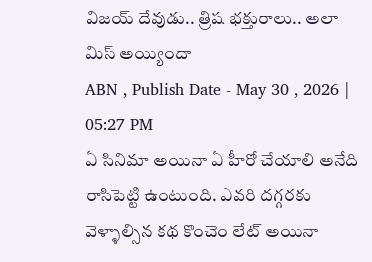విజయ్ దేవుడు.. త్రిష భక్తురాలు.. అలా మిస్ అయ్యిందా
ABN , Publish Date - May 30 , 2026 | 05:27 PM
ఏ సినిమా అయినా ఏ హీరో చేయాలి అనేది రాసిపెట్టి ఉంటుంది. ఎవరి దగ్గరకు వెళ్ళాల్సిన కథ కొంచెం లేట్ అయినా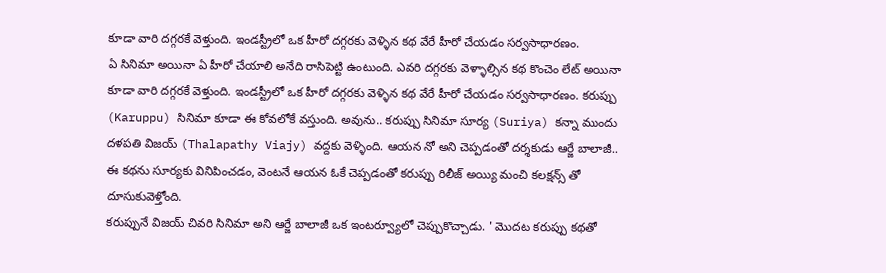కూడా వారి దగ్గరకే వెళ్తుంది. ఇండస్ట్రీలో ఒక హీరో దగ్గరకు వెళ్ళిన కథ వేరే హీరో చేయడం సర్వసాధారణం.
ఏ సినిమా అయినా ఏ హీరో చేయాలి అనేది రాసిపెట్టి ఉంటుంది. ఎవరి దగ్గరకు వెళ్ళాల్సిన కథ కొంచెం లేట్ అయినా కూడా వారి దగ్గరకే వెళ్తుంది. ఇండస్ట్రీలో ఒక హీరో దగ్గరకు వెళ్ళిన కథ వేరే హీరో చేయడం సర్వసాధారణం. కరుప్పు (Karuppu) సినిమా కూడా ఈ కోవలోకే వస్తుంది. అవును.. కరుప్పు సినిమా సూర్య (Suriya) కన్నా ముందు దళపతి విజయ్ (Thalapathy Viajy) వద్దకు వెళ్ళింది. ఆయన నో అని చెప్పడంతో దర్శకుడు ఆర్జే బాలాజీ.. ఈ కథను సూర్యకు వినిపించడం, వెంటనే ఆయన ఓకే చెప్పడంతో కరుప్పు రిలీజ్ అయ్యి మంచి కలక్షన్స్ తో దూసుకువెళ్తోంది.
కరుప్పునే విజయ్ చివరి సినిమా అని ఆర్జే బాలాజీ ఒక ఇంటర్వ్యూలో చెప్పుకొచ్చాడు. ' మొదట కరుప్పు కథతో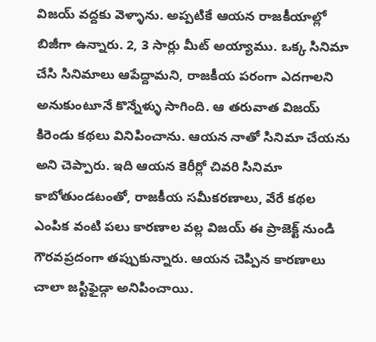విజయ్ వద్దకు వెళ్ళాను. అప్పటికే ఆయన రాజకీయాల్లో బిజీగా ఉన్నారు. 2, 3 సార్లు మీట్ అయ్యాము. ఒక్క సినిమా చేసి సినిమాలు ఆపేద్దామని, రాజకీయ పరంగా ఎదగాలని అనుకుంటూనే కొన్నేళ్ళు సాగింది. ఆ తరువాత విజయ్ కిరెండు కథలు వినిపించాను. ఆయన నాతో సినిమా చేయను అని చెప్పారు. ఇది ఆయన కెరీర్లో చివరి సినిమా కాబోతుండటంతో, రాజకీయ సమీకరణాలు, వేరే కథల ఎంపిక వంటి పలు కారణాల వల్ల విజయ్ ఈ ప్రాజెక్ట్ నుండి గౌరవప్రదంగా తప్పుకున్నారు. ఆయన చెప్పిన కారణాలు చాలా జస్టిఫైడ్గా అనిపించాయి.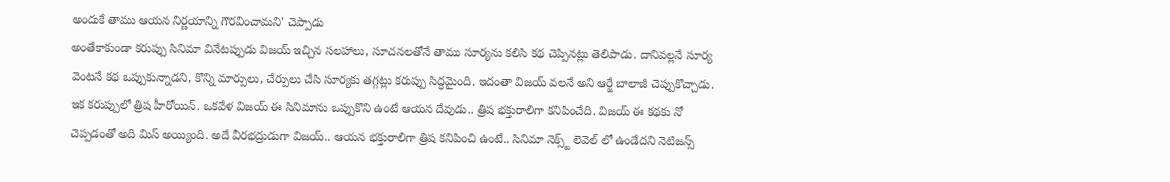అందుకే తాము ఆయన నిర్ణయాన్ని గౌరవించామని' చెప్పాడు
అంతేకాకుండా కరుప్పు సినిమా వినేటప్పుడు విజయ్ ఇచ్చిన సలహాలు, సూచనలతోనే తాము సూర్యను కలిసి కథ చెప్పినట్లు తెలిపాడు. దానివల్లనే సూర్య వెంటనే కథ ఒప్పుకున్నాడని, కొన్ని మార్పులు, చేర్పులు చేసి సూర్యకు తగ్గట్లు కరుప్పు సిద్ధమైంది. ఇదంతా విజయ్ వలనే అని ఆర్జే బాలాజీ చెప్పుకొచ్చాడు. ఇక కరుప్పులో త్రిష హీరోయిన్. ఒకవేళ విజయ్ ఈ సినిమాను ఒప్పుకొని ఉంటే ఆయన దేవుడు.. త్రిష భక్తురాలిగా కనిపించేది. విజయ్ ఈ కథకు నో చెప్పడంతో అది మిస్ అయ్యింది. అదే వీరభద్రుడుగా విజయ్.. ఆయన భక్తురాలిగా త్రిష కనిపించి ఉంటే.. సినిమా నెక్స్ట్ లెవెల్ లో ఉండేదని నెటిజన్స్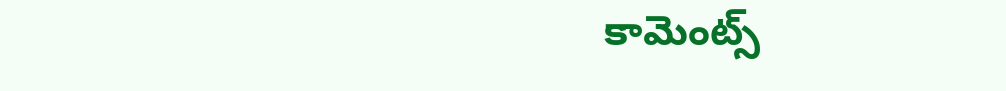కామెంట్స్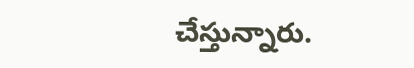చేస్తున్నారు.